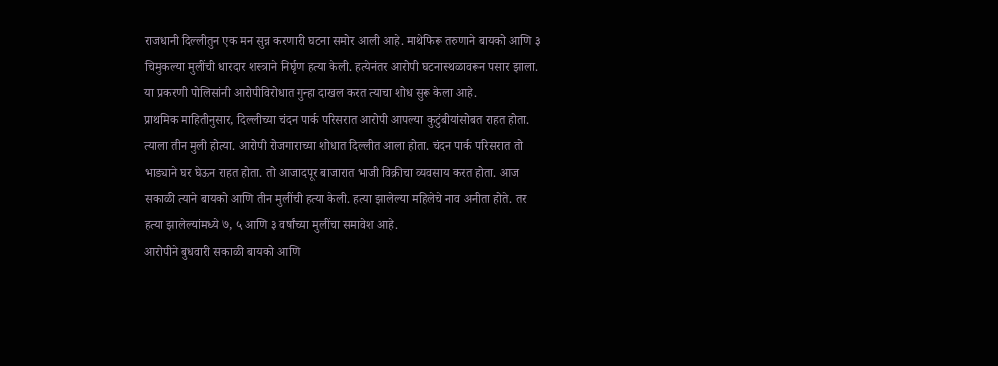राजधानी दिल्लीतुन एक मन सुन्न करणारी घटना समोर आली आहे. माथेफिरू तरुणाने बायको आणि ३ चिमुकल्या मुलींची धारदार शस्त्राने निर्घृण हत्या केली. हत्येनंतर आरोपी घटनास्थळावरून पसार झाला. या प्रकरणी पोलिसांनी आरोपीविरोधात गुन्हा दाखल करत त्याचा शोध सुरू केला आहे.
प्राथमिक माहितीनुसार, दिल्लीच्या चंदन पार्क परिसरात आरोपी आपल्या कुटुंबीयांसोबत राहत होता. त्याला तीन मुली होत्या. आरोपी रोजगाराच्या शोधात दिल्लीत आला होता. चंदन पार्क परिसरात तो भाड्याने घर घेऊन राहत होता. तो आजादपूर बाजारात भाजी विक्रीचा व्यवसाय करत होता. आज सकाळी त्याने बायको आणि तीन मुलींची हत्या केली. हत्या झालेल्या महिलेचे नाव अनीता होते. तर हत्या झालेल्यांमध्ये ७, ५ आणि ३ वर्षांच्या मुलींचा समावेश आहे.
आरोपीने बुधवारी सकाळी बायको आणि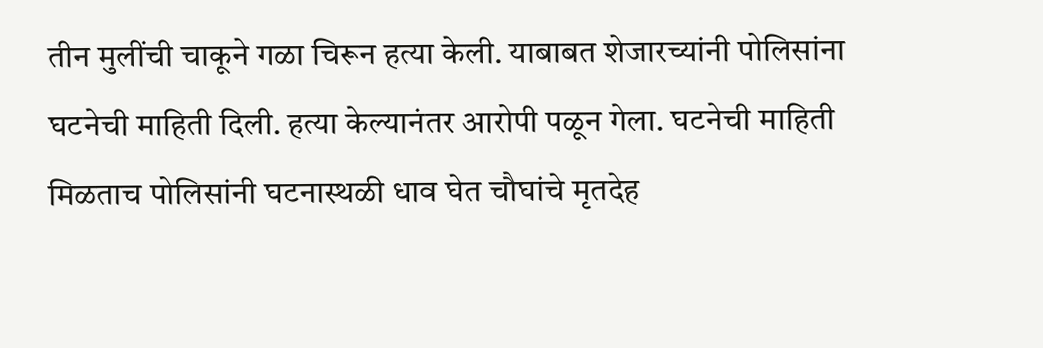तीन मुलींची चाकूने गळा चिरून हत्या केली. याबाबत शेजारच्यांनी पोलिसांना घटनेची माहिती दिली. हत्या केल्यानंतर आरोपी पळून गेला. घटनेची माहिती मिळताच पोलिसांनी घटनास्थळी धाव घेत चौघांचे मृतदेह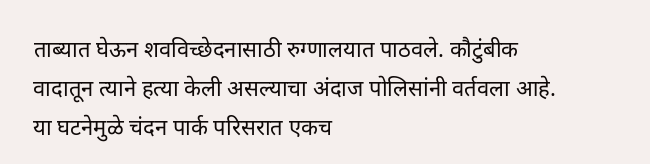ताब्यात घेऊन शवविच्छेदनासाठी रुग्णालयात पाठवले. कौटुंबीक वादातून त्याने हत्या केली असल्याचा अंदाज पोलिसांनी वर्तवला आहे. या घटनेमुळे चंदन पार्क परिसरात एकच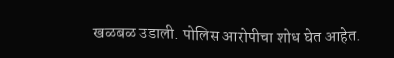खळबळ उडाली. पोलिस आरोपीचा शोध घेत आहेत.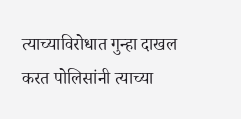त्याच्याविरोधात गुन्हा दाखल करत पोलिसांनी त्याच्या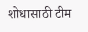शोधासाठी टीम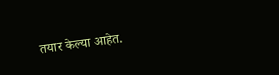तयार केल्या आहेत.